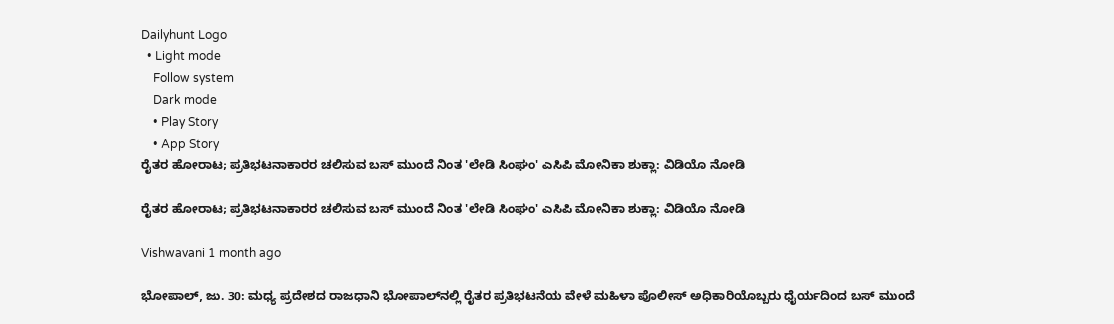Dailyhunt Logo
  • Light mode
    Follow system
    Dark mode
    • Play Story
    • App Story
ರೈತರ ಹೋರಾಟ; ಪ್ರತಿಭಟನಾಕಾರರ ಚಲಿಸುವ ಬಸ್‌ ಮುಂದೆ ನಿಂತ 'ಲೇಡಿ ಸಿಂಘಂ' ಎಸಿಪಿ ಮೋನಿಕಾ ಶುಕ್ಲಾ: ವಿಡಿಯೊ ನೋಡಿ

ರೈತರ ಹೋರಾಟ; ಪ್ರತಿಭಟನಾಕಾರರ ಚಲಿಸುವ ಬಸ್‌ ಮುಂದೆ ನಿಂತ 'ಲೇಡಿ ಸಿಂಘಂ' ಎಸಿಪಿ ಮೋನಿಕಾ ಶುಕ್ಲಾ: ವಿಡಿಯೊ ನೋಡಿ

Vishwavani 1 month ago

ಭೋಪಾಲ್, ಜು. 30: ಮಧ್ಯ ಪ್ರದೇಶದ ರಾಜಧಾನಿ ಭೋಪಾಲ್‌ನಲ್ಲಿ ರೈತರ ಪ್ರತಿಭಟನೆಯ ವೇಳೆ ಮಹಿಳಾ ಪೊಲೀಸ್ ಅಧಿಕಾರಿಯೊಬ್ಬರು ಧೈರ್ಯದಿಂದ ಬಸ್‌ ಮುಂದೆ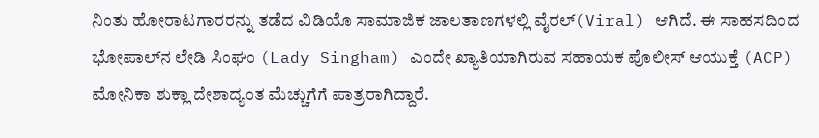ನಿಂತು ಹೋರಾಟಗಾರರನ್ನು ತಡೆದ ವಿಡಿಯೊ ಸಾಮಾಜಿಕ ಜಾಲತಾಣಗಳಲ್ಲಿ ವೈರಲ್(Viral) ಆಗಿದೆ. ಈ ಸಾಹಸದಿಂದ ಭೋಪಾಲ್‌ನ ಲೇಡಿ ಸಿಂಘಂ (Lady Singham) ಎಂದೇ ಖ್ಯಾತಿಯಾಗಿರುವ ಸಹಾಯಕ ಪೊಲೀಸ್ ಆಯುಕ್ತೆ (ACP) ಮೋನಿಕಾ ಶುಕ್ಲಾ ದೇಶಾದ್ಯಂತ ಮೆಚ್ಚುಗೆಗೆ ಪಾತ್ರರಾಗಿದ್ದಾರೆ.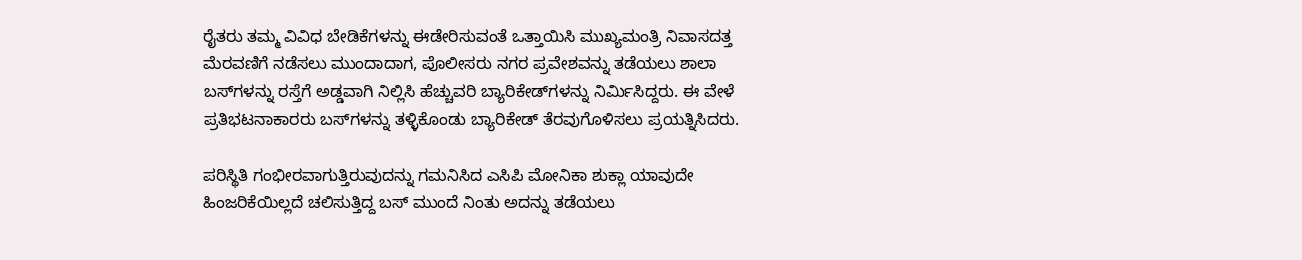ರೈತರು ತಮ್ಮ ವಿವಿಧ ಬೇಡಿಕೆಗಳನ್ನು ಈಡೇರಿಸುವಂತೆ ಒತ್ತಾಯಿಸಿ ಮುಖ್ಯಮಂತ್ರಿ ನಿವಾಸದತ್ತ ಮೆರವಣಿಗೆ ನಡೆಸಲು ಮುಂದಾದಾಗ, ಪೊಲೀಸರು ನಗರ ಪ್ರವೇಶವನ್ನು ತಡೆಯಲು ಶಾಲಾ ಬಸ್‌ಗಳನ್ನು ರಸ್ತೆಗೆ ಅಡ್ಡವಾಗಿ ನಿಲ್ಲಿಸಿ ಹೆಚ್ಚುವರಿ ಬ್ಯಾರಿಕೇಡ್‌ಗಳನ್ನು ನಿರ್ಮಿಸಿದ್ದರು. ಈ ವೇಳೆ ಪ್ರತಿಭಟನಾಕಾರರು ಬಸ್‌ಗಳನ್ನು ತಳ್ಳಿಕೊಂಡು ಬ್ಯಾರಿಕೇಡ್‌ ತೆರವುಗೊಳಿಸಲು ಪ್ರಯತ್ನಿಸಿದರು.

ಪರಿಸ್ಥಿತಿ ಗಂಭೀರವಾಗುತ್ತಿರುವುದನ್ನು ಗಮನಿಸಿದ ಎಸಿಪಿ ಮೋನಿಕಾ ಶುಕ್ಲಾ ಯಾವುದೇ ಹಿಂಜರಿಕೆಯಿಲ್ಲದೆ ಚಲಿಸುತ್ತಿದ್ದ ಬಸ್‌ ಮುಂದೆ ನಿಂತು ಅದನ್ನು ತಡೆಯಲು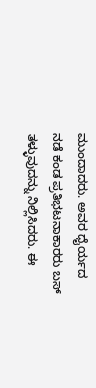ಮುಂದಾದರು. ಅವರ ಧೈರ್ಯದ ನಡೆ ಕಂಡ ಪ್ರತಿಭಟನಾಕಾರರು ಬಸ್‌ ತಳ್ಳುವುದನ್ನು ನಿಲ್ಲಿಸಿದರು. ಈ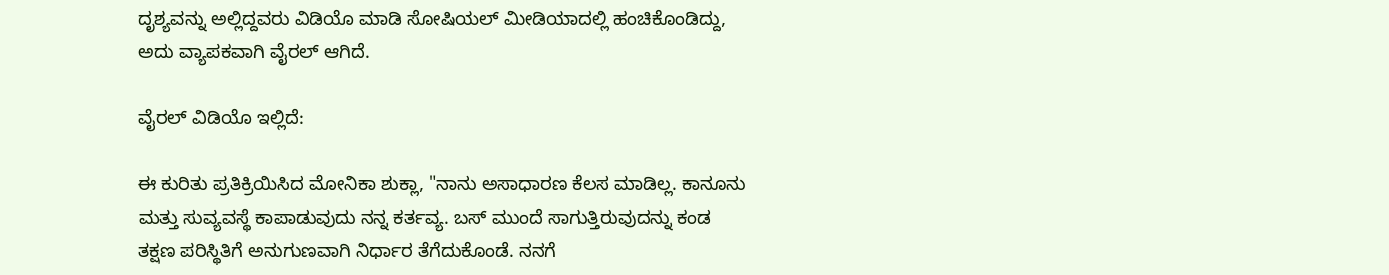ದೃಶ್ಯವನ್ನು ಅಲ್ಲಿದ್ದವರು ವಿಡಿಯೊ ಮಾಡಿ ಸೋಷಿಯಲ್‌ ಮೀಡಿಯಾದಲ್ಲಿ ಹಂಚಿಕೊಂಡಿದ್ದು, ಅದು ವ್ಯಾಪಕವಾಗಿ ವೈರಲ್ ಆಗಿದೆ.

ವೈರಲ್‌ ವಿಡಿಯೊ ಇಲ್ಲಿದೆ:

ಈ ಕುರಿತು ಪ್ರತಿಕ್ರಿಯಿಸಿದ ಮೋನಿಕಾ ಶುಕ್ಲಾ, "ನಾನು ಅಸಾಧಾರಣ ಕೆಲಸ ಮಾಡಿಲ್ಲ. ಕಾನೂನು ಮತ್ತು ಸುವ್ಯವಸ್ಥೆ ಕಾಪಾಡುವುದು ನನ್ನ ಕರ್ತವ್ಯ. ಬಸ್‌ ಮುಂದೆ ಸಾಗುತ್ತಿರುವುದನ್ನು ಕಂಡ ತಕ್ಷಣ ಪರಿಸ್ಥಿತಿಗೆ ಅನುಗುಣವಾಗಿ ನಿರ್ಧಾರ ತೆಗೆದುಕೊಂಡೆ. ನನಗೆ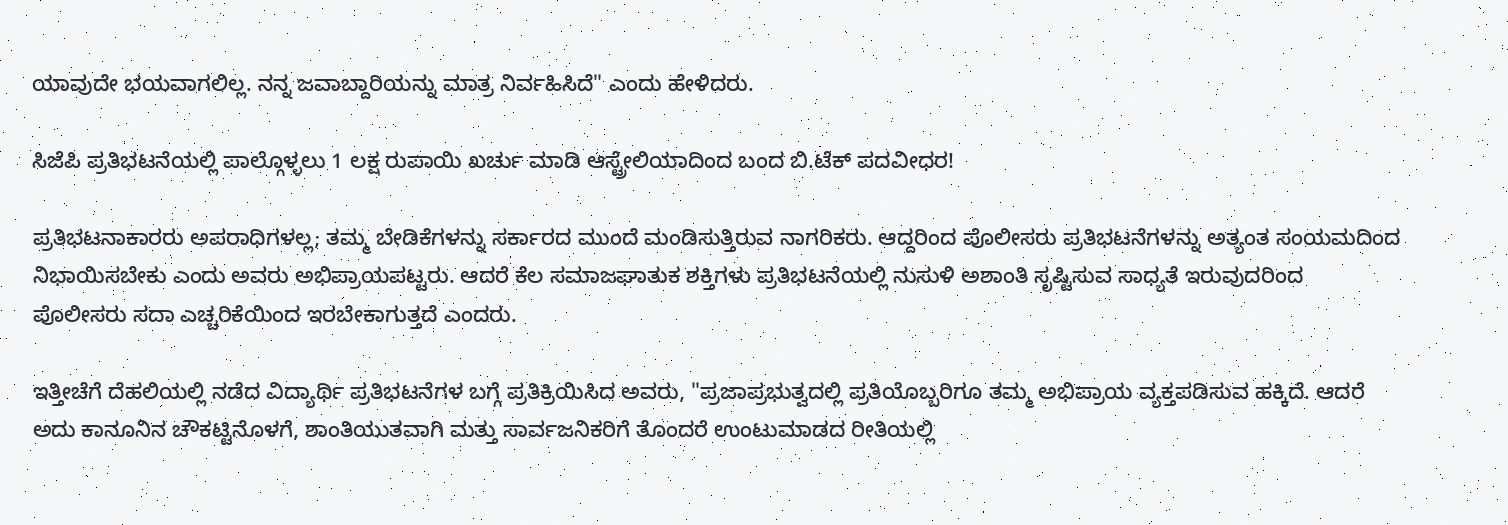ಯಾವುದೇ ಭಯವಾಗಲಿಲ್ಲ. ನನ್ನ ಜವಾಬ್ದಾರಿಯನ್ನು ಮಾತ್ರ ನಿರ್ವಹಿಸಿದೆ" ಎಂದು ಹೇಳಿದರು.

ಸಿಜೆಪಿ ಪ್ರತಿಭಟನೆಯಲ್ಲಿ ಪಾಲ್ಗೊಳ್ಳಲು 1 ಲಕ್ಷ ರುಪಾಯಿ ಖರ್ಚು ಮಾಡಿ ಆಸ್ಟ್ರೇಲಿಯಾದಿಂದ ಬಂದ ಬಿ.ಟೆಕ್ ಪದವೀಧರ!

ಪ್ರತಿಭಟನಾಕಾರರು ಅಪರಾಧಿಗಳಲ್ಲ; ತಮ್ಮ ಬೇಡಿಕೆಗಳನ್ನು ಸರ್ಕಾರದ ಮುಂದೆ ಮಂಡಿಸುತ್ತಿರುವ ನಾಗರಿಕರು. ಆದ್ದರಿಂದ ಪೊಲೀಸರು ಪ್ರತಿಭಟನೆಗಳನ್ನು ಅತ್ಯಂತ ಸಂಯಮದಿಂದ ನಿಭಾಯಿಸಬೇಕು ಎಂದು ಅವರು ಅಭಿಪ್ರಾಯಪಟ್ಟರು. ಆದರೆ ಕೆಲ ಸಮಾಜಘಾತುಕ ಶಕ್ತಿಗಳು ಪ್ರತಿಭಟನೆಯಲ್ಲಿ ನುಸುಳಿ ಅಶಾಂತಿ ಸೃಷ್ಟಿಸುವ ಸಾಧ್ಯತೆ ಇರುವುದರಿಂದ ಪೊಲೀಸರು ಸದಾ ಎಚ್ಚರಿಕೆಯಿಂದ ಇರಬೇಕಾಗುತ್ತದೆ ಎಂದರು.

ಇತ್ತೀಚೆಗೆ ದೆಹಲಿಯಲ್ಲಿ ನಡೆದ ವಿದ್ಯಾರ್ಥಿ ಪ್ರತಿಭಟನೆಗಳ ಬಗ್ಗೆ ಪ್ರತಿಕ್ರಿಯಿಸಿದ ಅವರು, "ಪ್ರಜಾಪ್ರಭುತ್ವದಲ್ಲಿ ಪ್ರತಿಯೊಬ್ಬರಿಗೂ ತಮ್ಮ ಅಭಿಪ್ರಾಯ ವ್ಯಕ್ತಪಡಿಸುವ ಹಕ್ಕಿದೆ. ಆದರೆ ಅದು ಕಾನೂನಿನ ಚೌಕಟ್ಟಿನೊಳಗೆ, ಶಾಂತಿಯುತವಾಗಿ ಮತ್ತು ಸಾರ್ವಜನಿಕರಿಗೆ ತೊಂದರೆ ಉಂಟುಮಾಡದ ರೀತಿಯಲ್ಲಿ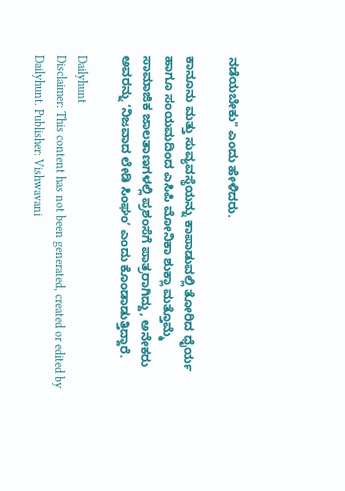ನಡೆಯಬೇಕು" ಎಂದು ಹೇಳಿದರು.

ಕಾನೂನು ಮತ್ತು ಸುವ್ಯವಸ್ಥೆಯನ್ನು ಕಾಪಾಡುವಲ್ಲಿ ತೋರಿದ ಧೈರ್ಯ ಹಾಗೂ ಸಂಯಮದಿಂದ ಎಸಿಪಿ ಮೋನಿಕಾ ಶುಕ್ಲಾ ಮತ್ತೊಮ್ಮೆ ಸಾಮಾಜಿಕ ಜಾಲತಾಣಗಳಲ್ಲಿ ಪ್ರಶಂಸೆಗೆ ಪಾತ್ರರಾಗಿದ್ದು, ಅನೇಕರು ಅವರನ್ನು ʼನಿಜವಾದ ಲೇಡಿ ಸಿಂಘಂʼ ಎಂದು ಕೊಂಡಾಡುತ್ತಿದ್ದಾರೆ.

Dailyhunt
Disclaimer: This content has not been generated, created or edited by Dailyhunt. Publisher: Vishwavani